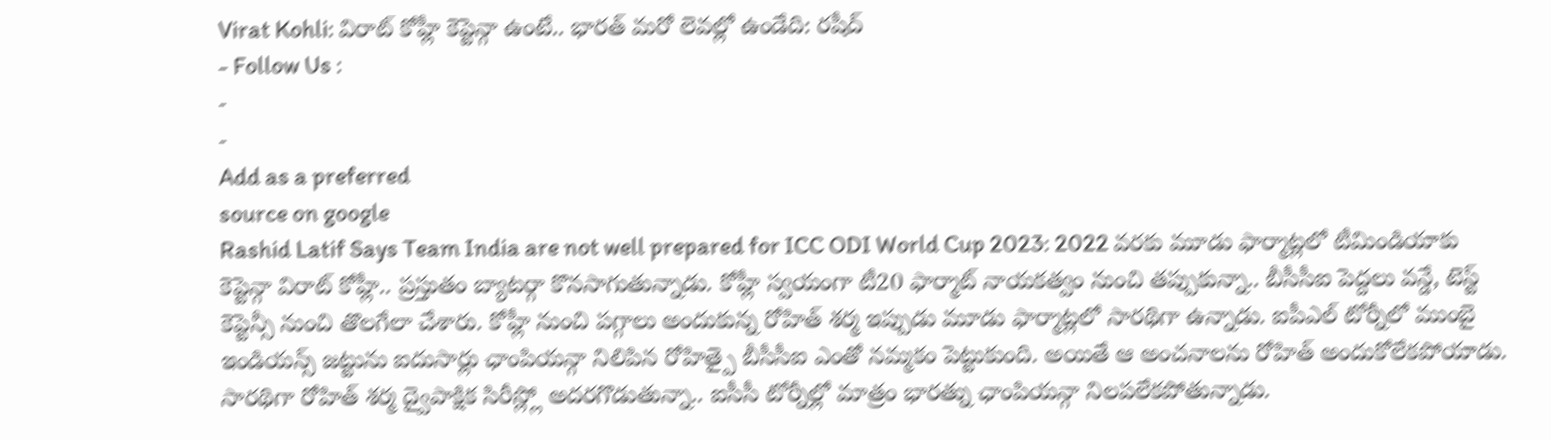Virat Kohli: విరాట్ కోహ్లీ కెప్టెన్గా ఉంటే.. భారత్ మరో లెవల్లో ఉండేది: రషీద్
- Follow Us :
-
-
Add as a preferred
source on google
Rashid Latif Says Team India are not well prepared for ICC ODI World Cup 2023: 2022 వరకు మూడు ఫార్మాట్లలో టీమిండియాకు కెప్టెన్గా విరాట్ కోహ్లీ.. ప్రస్తుతం బ్యాటర్గా కొనసాగుతున్నాడు. కోహ్లీ స్వయంగా టీ20 ఫార్మాట్ నాయకత్వం నుంచి తప్పుకున్నా.. బీసీసీఐ పెద్దలు వన్డే, టెస్ట్ కెప్టెన్సీ నుంచి తొలగేలా చేశారు. కోహ్లీ నుంచి పగ్గాలు అందుకున్న రోహిత్ శర్మ ఇప్పుడు మూడు ఫార్మాట్లలో సారథిగా ఉన్నాడు. ఐపీఎల్ టోర్నీలో ముంబై ఇండియన్స్ జట్టును ఐదుసార్లు ఛాంపియన్గా నిలిపిన రోహిత్పై బీసీసీఐ ఎంతో నమ్మకం పెట్టుకుంది. అయితే ఆ అంచనాలను రోహిత్ అందుకోలేకపోయాడు.
సారథిగా రోహిత్ శర్మ ద్వైపాక్షిక సిరీస్ల్లో అదరగొడుతున్నా.. ఐసీసీ టోర్నీల్లో మాత్రం భారత్ను ఛాంపియన్గా నిలపలేకపోతున్నాడు.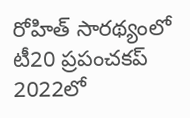రోహిత్ సారథ్యంలో టీ20 ప్రపంచకప్ 2022లో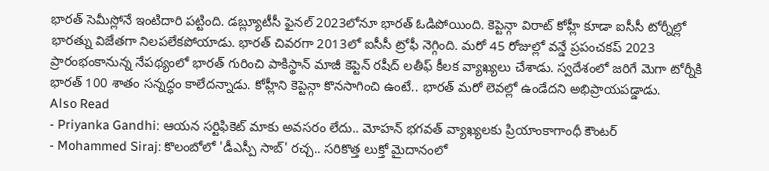భారత్ సెమీస్లోనే ఇంటిదారి పట్టింది. డబ్ల్యూటీసీ ఫైనల్ 2023లోనూ భారత్ ఓడిపోయింది. కెప్టెన్గా విరాట్ కోహ్లీ కూడా ఐసీసీ టోర్నీల్లో భారత్ను విజేతగా నిలపలేకపోయాడు. భారత్ చివరగా 2013లో ఐసీసీ ట్రోఫీ నెగ్గింది. మరో 45 రోజుల్లో వన్డే ప్రపంచకప్ 2023 ప్రారంభంకానున్న నేపథ్యంలో భారత్ గురించి పాకిస్థాన్ మాజీ కెప్టెన్ రషీద్ లతీఫ్ కీలక వ్యాఖ్యలు చేశాడు. స్వదేశంలో జరిగే మెగా టోర్నీకి భారత్ 100 శాతం సన్నద్ధం కాలేదన్నాడు. కోహ్లీని కెప్టెన్గా కొనసాగించి ఉంటే.. భారత్ మరో లెవల్లో ఉండేదని అభిప్రాయపడ్డాడు.
Also Read
- Priyanka Gandhi: ఆయన సర్టిఫికెట్ మాకు అవసరం లేదు.. మోహన్ భగవత్ వ్యాఖ్యలకు ప్రియాంకాగాంధీ కౌంటర్
- Mohammed Siraj: కొలంబోలో 'డీఎస్పీ సాబ్' రచ్చ.. సరికొత్త లుక్తో మైదానంలో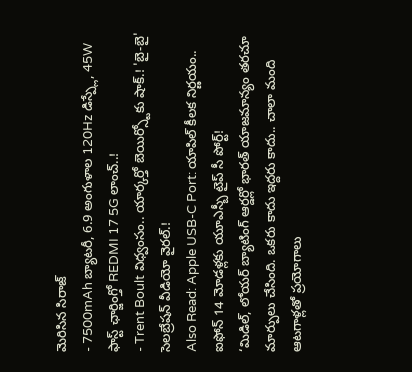మెరిసిన సిరాజ్
- 7500mAh బ్యాటరీ, 6.9 అంగుళాల 120Hz డిస్ప్లే, 45W ఫాస్ట్ ఛార్జింగ్తో REDMI 17 5G లాంచ్..!
- Trent Boult విధ్వంసం.. యార్కర్తో బెయిర్స్టోకు షాక్.! 'బై-బై' సెలబ్రేషన్ వీడియో వైరల్.!
Also Read: Apple USB-C Port: యాపిల్ కీలక నిర్ణయం.. ఐఫోన్ 14 మోడళ్లకు యూఎస్బీ టైప్ సీ పోర్ట్!
‘మిడిల్, లోయర్ బ్యాటింగ్ ఆర్డర్లో భారత్ యాజమాన్యం తరచూ మార్పులు చేసింది. ఒకరు కాదు ఇద్దరు కాదు.. చాలా మంది ఆటగాళ్లతో ప్రయోగాలు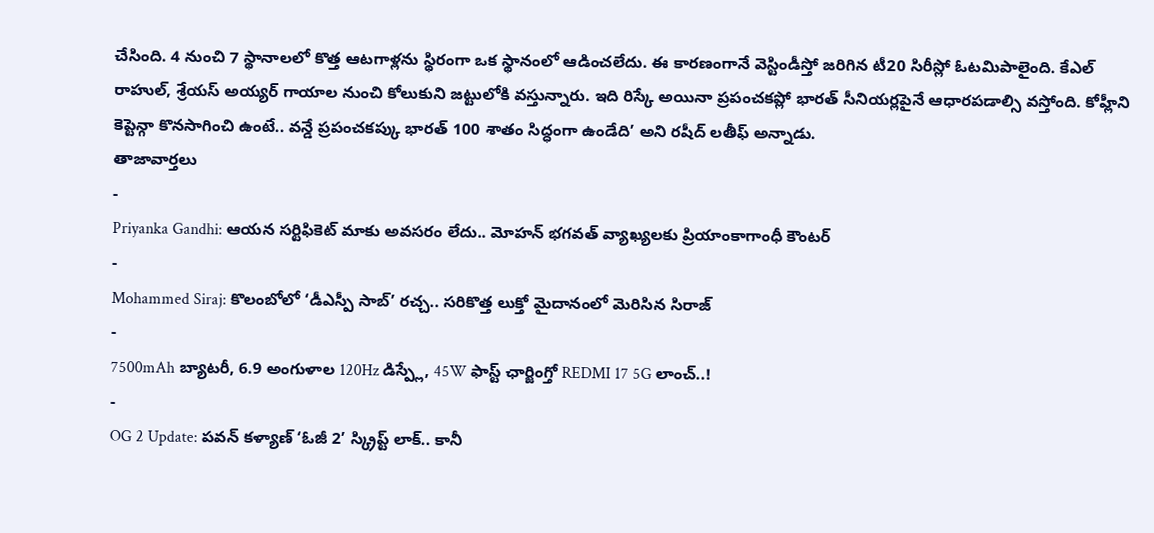చేసింది. 4 నుంచి 7 స్థానాలలో కొత్త ఆటగాళ్లను స్థిరంగా ఒక స్థానంలో ఆడించలేదు. ఈ కారణంగానే వెస్టిండీస్తో జరిగిన టీ20 సిరీస్లో ఓటమిపాలైంది. కేఎల్ రాహుల్, శ్రేయస్ అయ్యర్ గాయాల నుంచి కోలుకుని జట్టులోకి వస్తున్నారు. ఇది రిస్కే అయినా ప్రపంచకప్లో భారత్ సీనియర్లపైనే ఆధారపడాల్సి వస్తోంది. కోహ్లీని కెప్టెన్గా కొనసాగించి ఉంటే.. వన్డే ప్రపంచకప్కు భారత్ 100 శాతం సిద్ధంగా ఉండేది’ అని రషీద్ లతీఫ్ అన్నాడు.
తాజావార్తలు
-
Priyanka Gandhi: ఆయన సర్టిఫికెట్ మాకు అవసరం లేదు.. మోహన్ భగవత్ వ్యాఖ్యలకు ప్రియాంకాగాంధీ కౌంటర్
-
Mohammed Siraj: కొలంబోలో ‘డీఎస్పీ సాబ్’ రచ్చ.. సరికొత్త లుక్తో మైదానంలో మెరిసిన సిరాజ్
-
7500mAh బ్యాటరీ, 6.9 అంగుళాల 120Hz డిస్ప్లే, 45W ఫాస్ట్ ఛార్జింగ్తో REDMI 17 5G లాంచ్..!
-
OG 2 Update: పవన్ కళ్యాణ్ ‘ఓజీ 2’ స్క్రిప్ట్ లాక్.. కానీ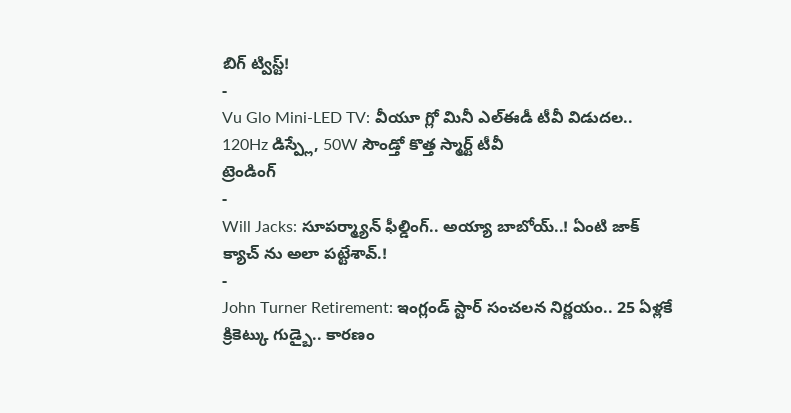బిగ్ ట్విస్ట్!
-
Vu Glo Mini-LED TV: వీయూ గ్లో మినీ ఎల్ఈడీ టీవీ విడుదల.. 120Hz డిస్ప్లే, 50W సౌండ్తో కొత్త స్మార్ట్ టీవీ
ట్రెండింగ్
-
Will Jacks: సూపర్మ్యాన్ ఫీల్డింగ్.. అయ్యా బాబోయ్..! ఏంటి జాక్ క్యాచ్ ను అలా పట్టేశావ్.!
-
John Turner Retirement: ఇంగ్లండ్ స్టార్ సంచలన నిర్ణయం.. 25 ఏళ్లకే క్రికెట్కు గుడ్బై.. కారణం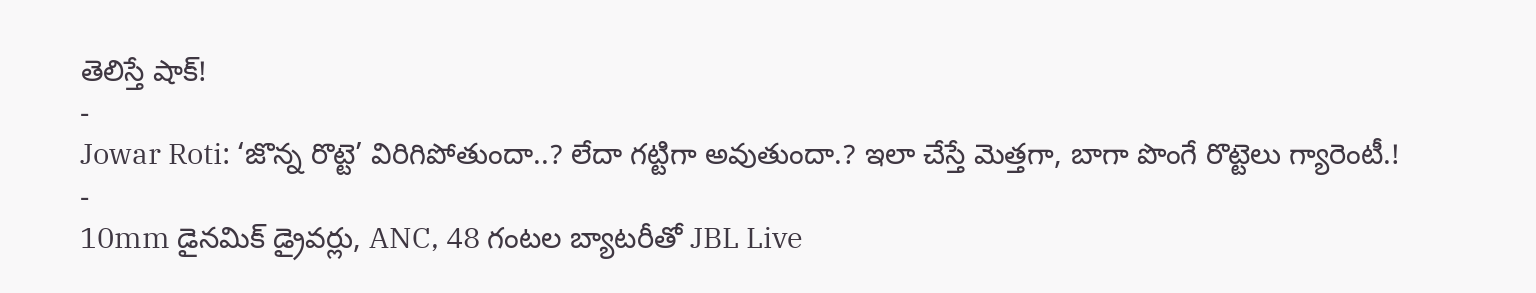తెలిస్తే షాక్!
-
Jowar Roti: ‘జొన్న రొట్టె’ విరిగిపోతుందా..? లేదా గట్టిగా అవుతుందా.? ఇలా చేస్తే మెత్తగా, బాగా పొంగే రొట్టెలు గ్యారెంటీ.!
-
10mm డైనమిక్ డ్రైవర్లు, ANC, 48 గంటల బ్యాటరీతో JBL Live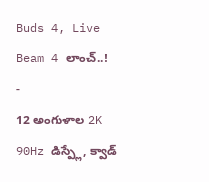Buds 4, Live Beam 4 లాంచ్..!
-
12 అంగుళాల 2K 90Hz డిస్ప్లే, క్వాడ్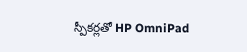స్పీకర్లతో HP OmniPad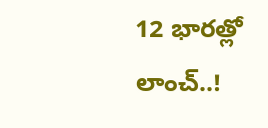12 భారత్లో లాంచ్..!